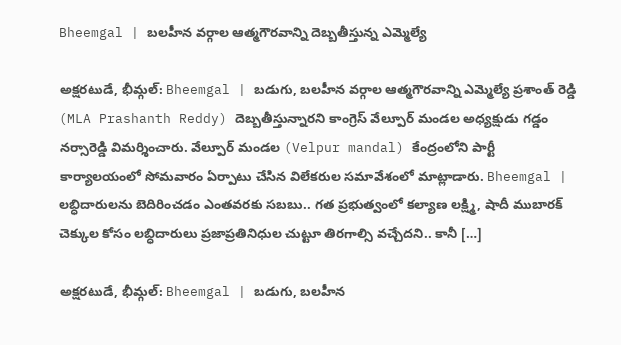Bheemgal | బలహీన వర్గాల ఆత్మగౌరవాన్ని దెబ్బతీస్తున్న ఎమ్మెల్యే

అక్షరటుడే, భీమ్గల్: Bheemgal | బడుగు, బలహీన వర్గాల ఆత్మగౌరవాన్ని ఎమ్మెల్యే ప్రశాంత్ రెడ్డి (MLA Prashanth Reddy) దెబ్బతీస్తున్నారని కాంగ్రెస్ వేల్పూర్ మండల అధ్యక్షుడు గడ్డం నర్సారెడ్డి విమర్శించారు. వేల్పూర్ మండల (Velpur mandal) కేంద్రంలోని పార్టీ కార్యాలయంలో సోమవారం ఏర్పాటు చేసిన విలేకరుల సమావేశంలో మాట్లాడారు. Bheemgal | లబ్ధిదారులను బెదిరించడం ఎంతవరకు సబబు.. గత ప్రభుత్వంలో కల్యాణ లక్ష్మి, షాదీ ముబారక్ చెక్కుల కోసం లబ్ధిదారులు ప్రజాప్రతినిధుల చుట్టూ తిరగాల్సి వచ్చేదని.. కానీ […]

అక్షరటుడే, భీమ్గల్: Bheemgal | బడుగు, బలహీన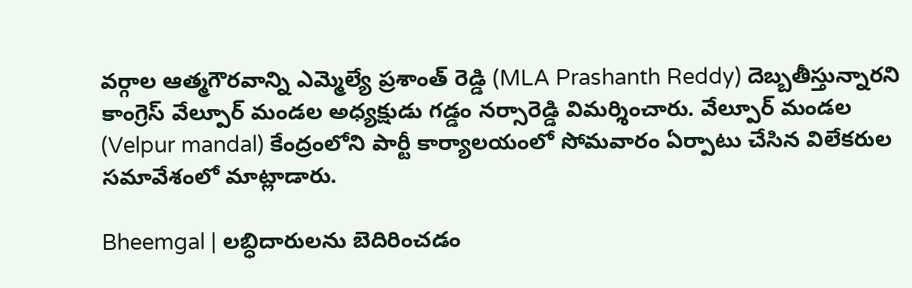వర్గాల ఆత్మగౌరవాన్ని ఎమ్మెల్యే ప్రశాంత్ రెడ్డి (MLA Prashanth Reddy) దెబ్బతీస్తున్నారని కాంగ్రెస్ వేల్పూర్ మండల అధ్యక్షుడు గడ్డం నర్సారెడ్డి విమర్శించారు. వేల్పూర్ మండల (Velpur mandal) కేంద్రంలోని పార్టీ కార్యాలయంలో సోమవారం ఏర్పాటు చేసిన విలేకరుల సమావేశంలో మాట్లాడారు.

Bheemgal | లబ్ధిదారులను బెదిరించడం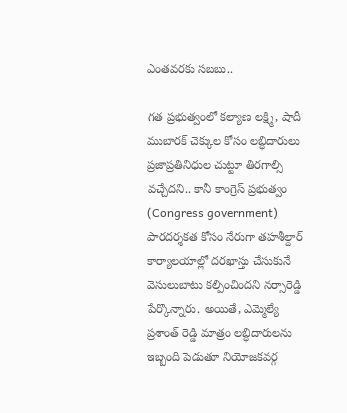ఎంతవరకు సబబు..

గత ప్రభుత్వంలో కల్యాణ లక్ష్మి, షాదీ ముబారక్ చెక్కుల కోసం లబ్ధిదారులు ప్రజాప్రతినిధుల చుట్టూ తిరగాల్సి వచ్చేదని.. కానీ కాంగ్రెస్ ప్రభుత్వం (Congress government) పారదర్శకత కోసం నేరుగా తహశీల్దార్ కార్యాలయాల్లో దరఖాస్తు చేసుకునే వెసులుబాటు కల్పించిందని నర్సారెడ్డి పేర్కొన్నారు. అయితే, ఎమ్మెల్యే ప్రశాంత్ రెడ్డి మాత్రం లబ్ధిదారులను ఇబ్బంది పెడుతూ నియోజకవర్గ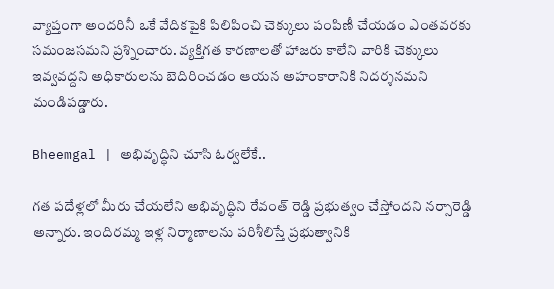వ్యాప్తంగా అందరినీ ఒకే వేదికపైకి పిలిపించి చెక్కులు పంపిణీ చేయడం ఎంతవరకు సమంజసమని ప్రశ్నించారు. వ్యక్తిగత కారణాలతో హాజరు కాలేని వారికి చెక్కులు ఇవ్వవద్దని అధికారులను బెదిరించడం ఆయన అహంకారానికి నిదర్శనమని మండిపడ్డారు.

Bheemgal | అభివృద్ధిని చూసి ఓర్వలేకే..

గత పదేళ్లలో మీరు చేయలేని అభివృద్ధిని రేవంత్ రెడ్డి ప్రభుత్వం చేస్తోందని నర్సారెడ్డి అన్నారు. ఇందిరమ్మ ఇళ్ల నిర్మాణాలను పరిశీలిస్తే ప్రభుత్వానికి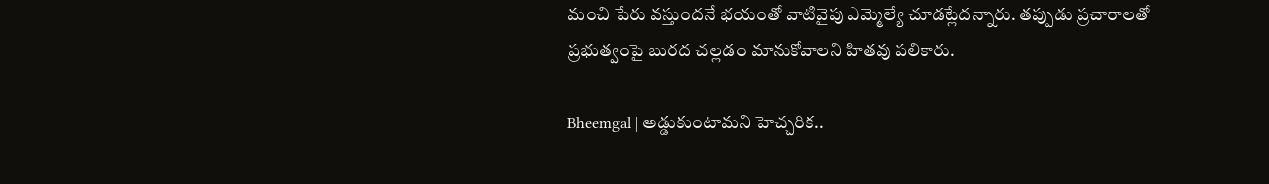మంచి పేరు వస్తుందనే భయంతో వాటివైపు ఎమ్మెల్యే చూడట్లేదన్నారు. తప్పుడు ప్రచారాలతో ప్రభుత్వంపై బురద చల్లడం మానుకోవాలని హితవు పలికారు.

Bheemgal | అడ్డుకుంటామని హెచ్చరిక..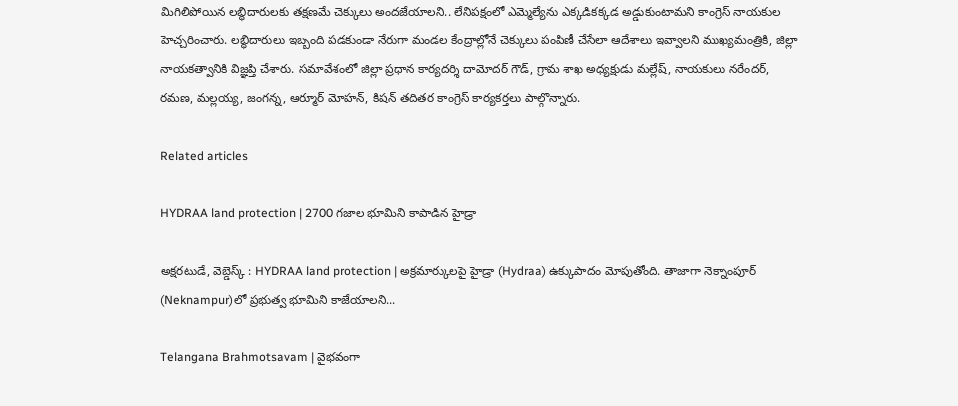మిగిలిపోయిన లబ్ధిదారులకు తక్షణమే చెక్కులు అందజేయాలని.. లేనిపక్షంలో ఎమ్మెల్యేను ఎక్కడికక్కడ అడ్డుకుంటామని కాంగ్రెస్ నాయకుల హెచ్చరించారు. లబ్ధిదారులు ఇబ్బంది పడకుండా నేరుగా మండల కేంద్రాల్లోనే చెక్కులు పంపిణీ చేసేలా ఆదేశాలు ఇవ్వాలని ముఖ్యమంత్రికి, జిల్లా నాయకత్వానికి విజ్ఞప్తి చేశారు. సమావేశంలో జిల్లా ప్రధాన కార్యదర్శి దామోదర్ గౌడ్, గ్రామ శాఖ అధ్యక్షుడు మల్లేష్, నాయకులు నరేందర్, రమణ, మల్లయ్య, జంగన్న, ఆర్మూర్ మోహన్, కిషన్ తదితర కాంగ్రెస్ కార్యకర్తలు పాల్గొన్నారు.

Related articles

HYDRAA land protection | 2700 గ‌జాల భూమిని కాపాడిన హైడ్రా

అక్షరటుడే, వెబ్డెస్క్ : HYDRAA land protection | అక్రమార్కులపై హైడ్రా (Hydraa) ఉక్కుపాదం మోపుతోంది. తాజాగా నెక్నాంపూర్‌ (Neknampur)లో ప్ర‌భుత్వ భూమిని కాజేయాల‌ని...

Telangana Brahmotsavam | వైభవంగా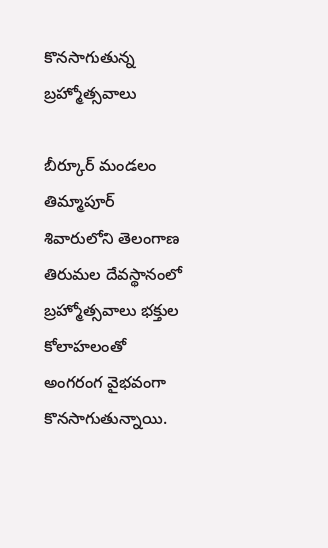కొనసాగుతున్న బ్రహ్మోత్సవాలు

బీర్కూర్ మండలం తిమ్మాపూర్ శివారులోని తెలంగాణ తిరుమల దేవస్థానంలో బ్రహ్మోత్సవాలు భక్తుల కోలాహలంతో అంగరంగ వైభవంగా కొనసాగుతున్నాయి.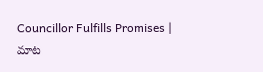Councillor Fulfills Promises | మాట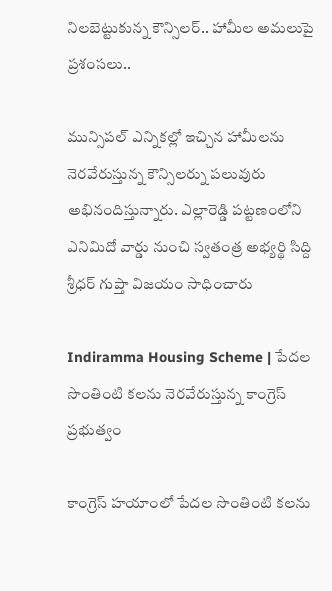నిలబెట్టుకున్న కౌన్సిలర్.. హామీల అమలుపై ప్రశంసలు..

మున్సిపల్ ఎన్నికల్లో ఇచ్చిన హామీలను నెరవేరుస్తున్న కౌన్సిలర్ను పలువురు అభినందిస్తున్నారు. ఎల్లారెడ్డి పట్టణంలోని ఎనిమిదో వార్డు నుంచి స్వతంత్ర అభ్యర్థి సిద్ది శ్రీధర్ గుప్తా విజయం సాధించారు

Indiramma Housing Scheme | పేదల సొంతింటి కలను నెరవేరుస్తున్న కాంగ్రెస్ ప్రభుత్వం

కాంగ్రెస్ హయాంలో పేదల సొంతింటి కలను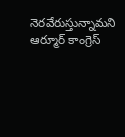నెరవేరుస్తున్నామని ఆర్మూర్ కాంగ్రెస్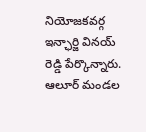నియోజకవర్గ ఇన్ఛార్జి వినయ్ రెడ్డి పేర్కొన్నారు. ఆలూర్ మండల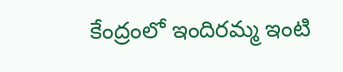కేంద్రంలో ఇందిరమ్మ ఇంటి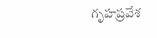గృహప్రవేశ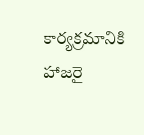కార్యక్రమానికి హాజరై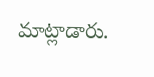మాట్లాడారు.